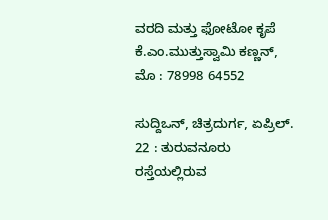ವರದಿ ಮತ್ತು ಫೋಟೋ ಕೃಪೆ
ಕೆ.ಎಂ.ಮುತ್ತುಸ್ವಾಮಿ ಕಣ್ಣನ್,
ಮೊ : 78998 64552

ಸುದ್ದಿಒನ್, ಚಿತ್ರದುರ್ಗ, ಏಪ್ರಿಲ್. 22 : ತುರುವನೂರು ರಸ್ತೆಯಲ್ಲಿರುವ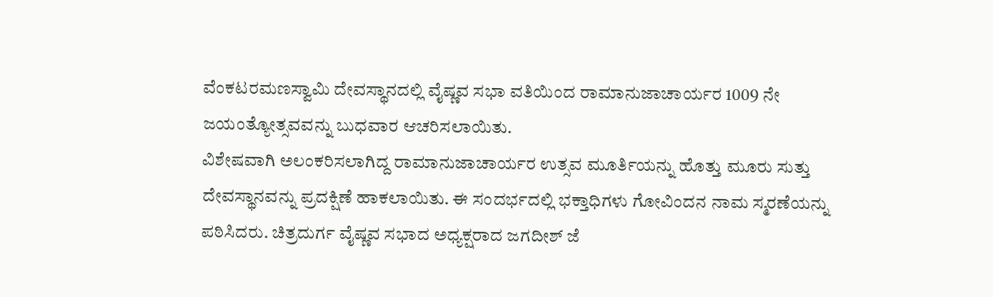ವೆಂಕಟರಮಣಸ್ವಾಮಿ ದೇವಸ್ಥಾನದಲ್ಲಿ ವೈಷ್ಣವ ಸಭಾ ವತಿಯಿಂದ ರಾಮಾನುಜಾಚಾರ್ಯರ 1009 ನೇ ಜಯಂತ್ಯೋತ್ಸವವನ್ನು ಬುಧವಾರ ಆಚರಿಸಲಾಯಿತು.
ವಿಶೇಷವಾಗಿ ಅಲಂಕರಿಸಲಾಗಿದ್ದ ರಾಮಾನುಜಾಚಾರ್ಯರ ಉತ್ಸವ ಮೂರ್ತಿಯನ್ನು ಹೊತ್ತು ಮೂರು ಸುತ್ತು ದೇವಸ್ಥಾನವನ್ನು ಪ್ರದಕ್ಷಿಣೆ ಹಾಕಲಾಯಿತು. ಈ ಸಂದರ್ಭದಲ್ಲಿ ಭಕ್ತಾಧಿಗಳು ಗೋವಿಂದನ ನಾಮ ಸ್ಮರಣೆಯನ್ನು ಪಠಿಸಿದರು. ಚಿತ್ರದುರ್ಗ ವೈಷ್ಣವ ಸಭಾದ ಅಧ್ಯಕ್ಷರಾದ ಜಗದೀಶ್ ಜೆ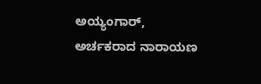ಅಯ್ಯಂಗಾರ್, ಅರ್ಚಕರಾದ ನಾರಾಯಣ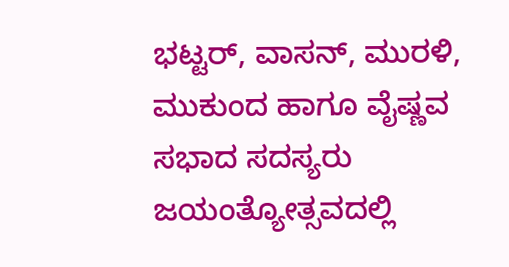ಭಟ್ಟರ್, ವಾಸನ್, ಮುರಳಿ, ಮುಕುಂದ ಹಾಗೂ ವೈಷ್ಣವ ಸಭಾದ ಸದಸ್ಯರು ಜಯಂತ್ಯೋತ್ಸವದಲ್ಲಿ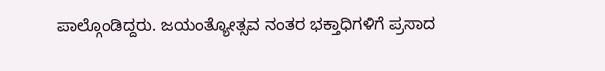ಪಾಲ್ಗೊಂಡಿದ್ದರು. ಜಯಂತ್ಯೋತ್ಸವ ನಂತರ ಭಕ್ತಾಧಿಗಳಿಗೆ ಪ್ರಸಾದ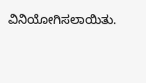ವಿನಿಯೋಗಿಸಲಾಯಿತು.